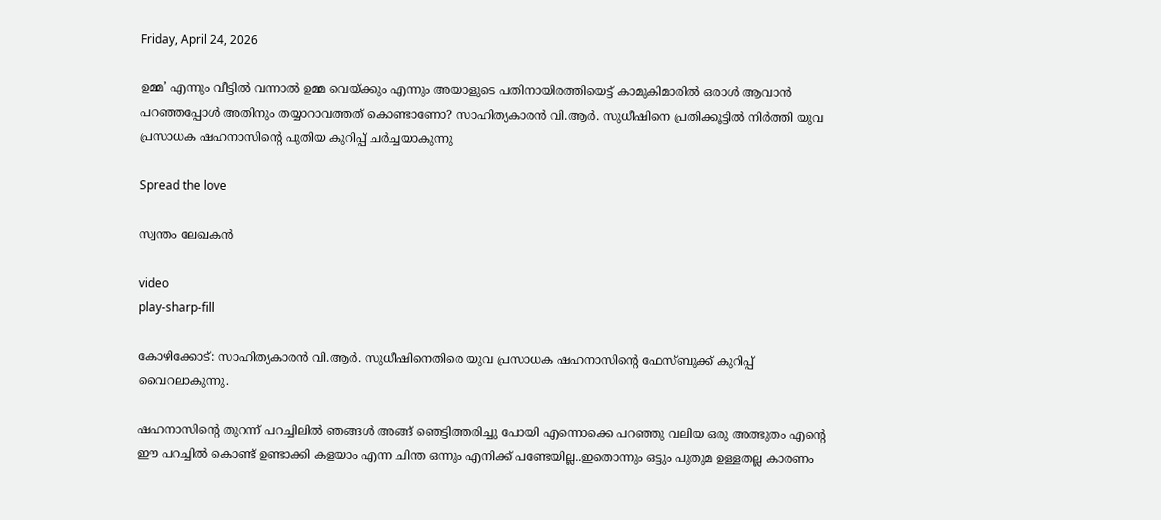Friday, April 24, 2026

ഉമ്മ’ എന്നും വീട്ടില്‍ വന്നാല്‍ ഉമ്മ വെയ്ക്കും എന്നും അയാളുടെ പതിനായിരത്തിയെട്ട് കാമുകിമാരില്‍ ഒരാള്‍ ആവാന്‍ പറഞ്ഞപ്പോള്‍ അതിനും തയ്യാറാവത്തത് കൊണ്ടാണോ? സാഹിത്യകാരന്‍ വി.ആര്‍. സുധീഷിനെ പ്രതിക്കൂട്ടില്‍ നിര്‍ത്തി യുവ പ്രസാധക ഷഹനാസിന്റെ പുതിയ കുറിപ്പ് ചര്‍ച്ചയാകുന്നു

Spread the love

സ്വന്തം ലേഖകൻ

video
play-sharp-fill

കോഴിക്കോട്: സാഹിത്യകാരന്‍ വി.ആര്‍. സുധീഷിനെതിരെ യുവ പ്രസാധക ഷഹനാസിന്റെ ഫേസ്ബുക്ക് കുറിപ്പ് വൈറലാകുന്നു.

ഷഹനാസിന്റെ തുറന്ന് പറച്ചിലില്‍ ഞങ്ങള്‍ അങ്ങ് ഞെട്ടിത്തരിച്ചു പോയി എന്നൊക്കെ പറഞ്ഞു വലിയ ഒരു അത്ഭുതം എന്റെ ഈ പറച്ചില്‍ കൊണ്ട് ഉണ്ടാക്കി കളയാം എന്ന ചിന്ത ഒന്നും എനിക്ക് പണ്ടേയില്ല..ഇതൊന്നും ഒട്ടും പുതുമ ഉള്ളതല്ല കാരണം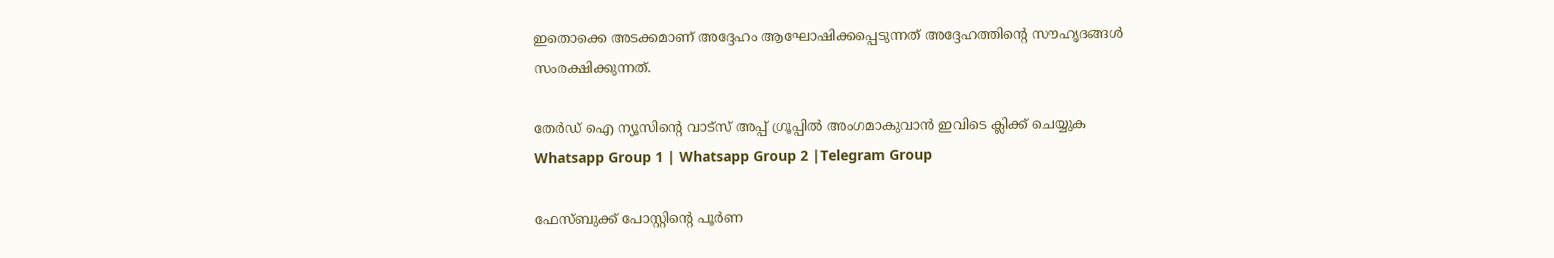ഇതൊക്കെ അടക്കമാണ് അദ്ദേഹം ആഘോഷിക്കപ്പെടുന്നത് അദ്ദേഹത്തിന്റെ സൗഹൃദങ്ങള്‍ സംരക്ഷിക്കുന്നത്.

തേർഡ് ഐ ന്യൂസിന്റെ വാട്സ് അപ്പ് ഗ്രൂപ്പിൽ അംഗമാകുവാൻ ഇവിടെ ക്ലിക്ക് ചെയ്യുക
Whatsapp Group 1 | Whatsapp Group 2 |Telegram Group

ഫേസ്ബുക്ക് പോസ്റ്റിന്റെ പൂര്‍ണ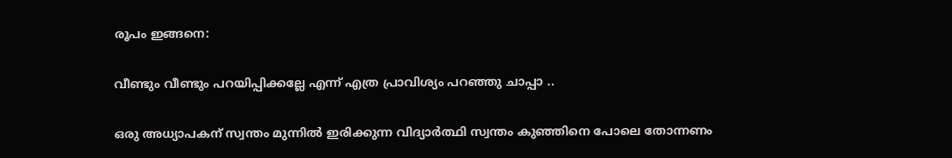രൂപം ഇങ്ങനെ:

വീണ്ടും വീണ്ടും പറയിപ്പിക്കല്ലേ എന്ന് എത്ര പ്രാവിശ്യം പറഞ്ഞു ചാപ്പാ ..

ഒരു അധ്യാപകന് സ്വന്തം മുന്നില്‍ ഇരിക്കുന്ന വിദ്യാര്‍ത്ഥി സ്വന്തം കുഞ്ഞിനെ പോലെ തോന്നണം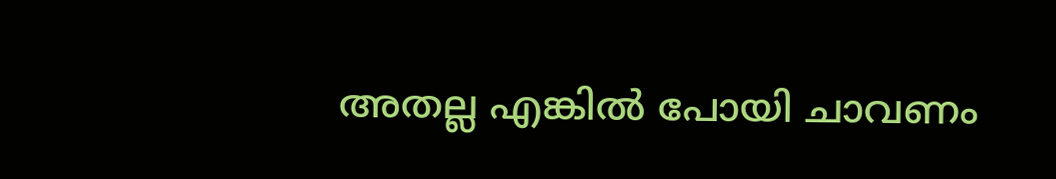അതല്ല എങ്കില്‍ പോയി ചാവണം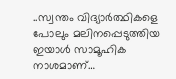..സ്വന്തം വിദ്യാര്‍ത്ഥികളെ പോലും മലിനപ്പെടുത്തിയ ഇയാള്‍ സാമൂഹിക നാശമാണ്…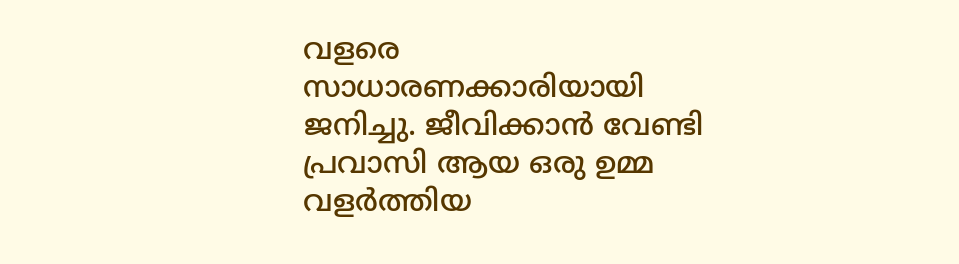വളരെ സാധാരണക്കാരിയായി ജനിച്ചു. ജീവിക്കാന്‍ വേണ്ടി പ്രവാസി ആയ ഒരു ഉമ്മ വളര്‍ത്തിയ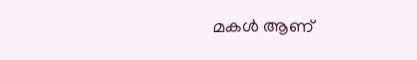മകള്‍ ആണ്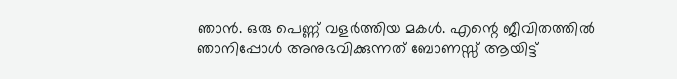ഞാന്‍. ഒരു പെണ്ണ് വളര്‍ത്തിയ മകള്‍. എന്റെ ജീവിതത്തില്‍ ഞാനിപ്പോള്‍ അനുഭവിക്കുന്നത് ബോണസ്സ് ആയിട്ട്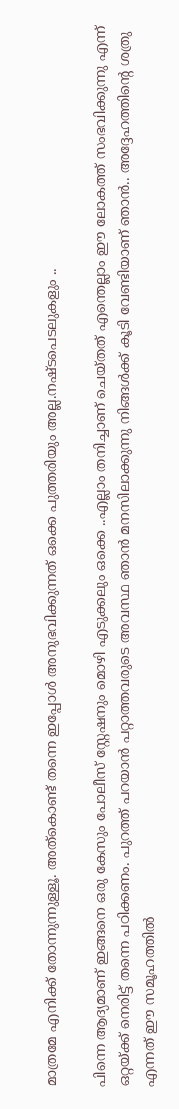മാത്രമേ എനിക്ക് തോന്നുന്നുള്ളൂ. അത്കൊണ്ട് തന്നെ ഇപ്പോള്‍ അനുഭവിക്കുന്നത് ഒക്കെ പുത്തരിയും അല്ല.നഷ്ടപെടലുകളും ..

പിന്നെ ആദ്യമാണ് ഇങ്ങനെ ഒരു കേസും പോലീസ് സ്റ്റേഷനും മൊഴി എടുക്കലും ഒക്കെ ..എല്ലാം തനിച്ചാണ് ചെയ്തത് എന്തെല്ലാം ഈ ലോകത്ത് സംഭവിക്കുന്നു എന്ന് ഒറ്റയ്ക്ക് നെരിട്ട് തന്നെ പഠിക്കണം. പുറത്ത് പറയാന്‍ പറ്റാത്തവരുടെ അവസ്ഥ ഞാന്‍ മനസിലാക്കുന്നു നിങ്ങള്‍ക്ക് കൂടി വേണ്ടിയാണ് ഞാന്‍.. അദ്ദേഹത്തിന്റെ ശത്രു എന്നത് ഈ സമൂഹത്തില്‍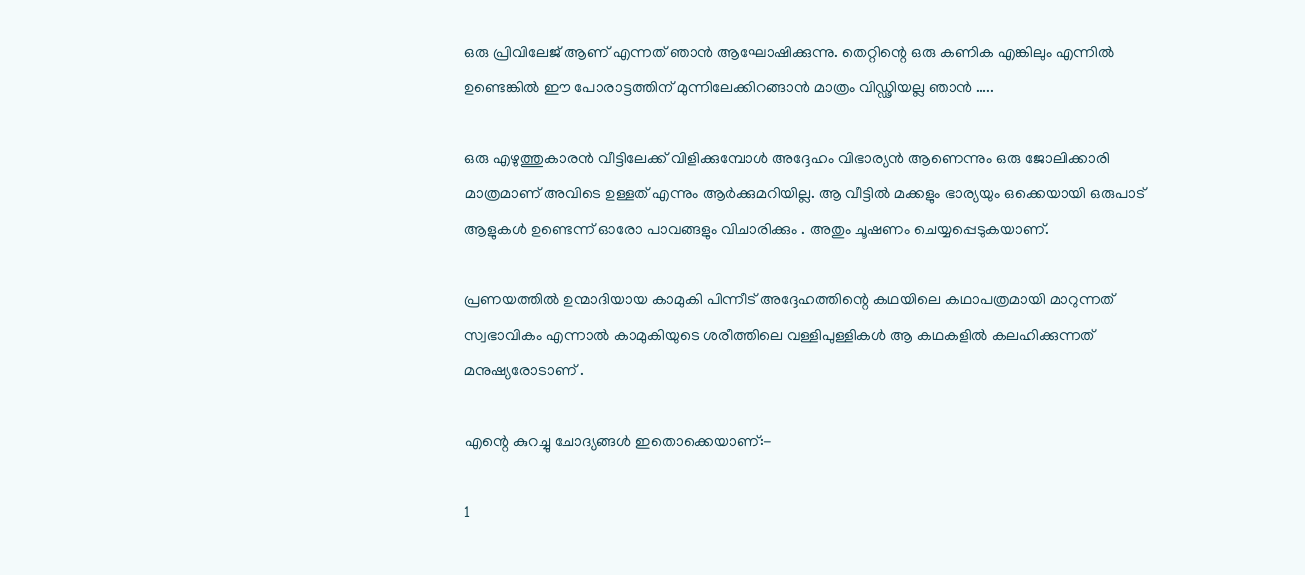ഒരു പ്രിവിലേജ് ആണ് എന്നത് ഞാന്‍ ആഘോഷിക്കുന്നു. തെറ്റിന്റെ ഒരു കണിക എങ്കിലും എന്നില്‍ ഉണ്ടെങ്കില്‍ ഈ പോരാട്ടത്തിന് മുന്നിലേക്കിറങ്ങാന്‍ മാത്രം വിഡ്ഢിയല്ല ഞാന്‍ …..

ഒരു എഴുത്തുകാരന്‍ വീട്ടിലേക്ക് വിളിക്കുമ്പോള്‍ അദ്ദേഹം വിഭാര്യന്‍ ആണെന്നും ഒരു ജോലിക്കാരി മാത്രമാണ് അവിടെ ഉള്ളത് എന്നും ആര്‍ക്കുമറിയില്ല. ആ വീട്ടില്‍ മക്കളും ഭാര്യയും ഒക്കെയായി ഒരുപാട് ആളുകള്‍ ഉണ്ടെന്ന് ഓരോ പാവങ്ങളും വിചാരിക്കും . അതും ചൂഷണം ചെയ്യപ്പെടുകയാണ്.

പ്രണയത്തില്‍ ഉന്മാദിയായ കാമുകി പിന്നീട് അദ്ദേഹത്തിന്റെ കഥയിലെ കഥാപത്രമായി മാറുന്നത് സ്വഭാവികം എന്നാല്‍ കാമുകിയുടെ ശരീത്തിലെ വള്ളിപുള്ളികള്‍ ആ കഥകളില്‍ കലഹിക്കുന്നത് മനുഷ്യരോടാണ് .

എന്റെ കുറച്ചു ചോദ്യങ്ങള്‍ ഇതൊക്കെയാണ്:-

1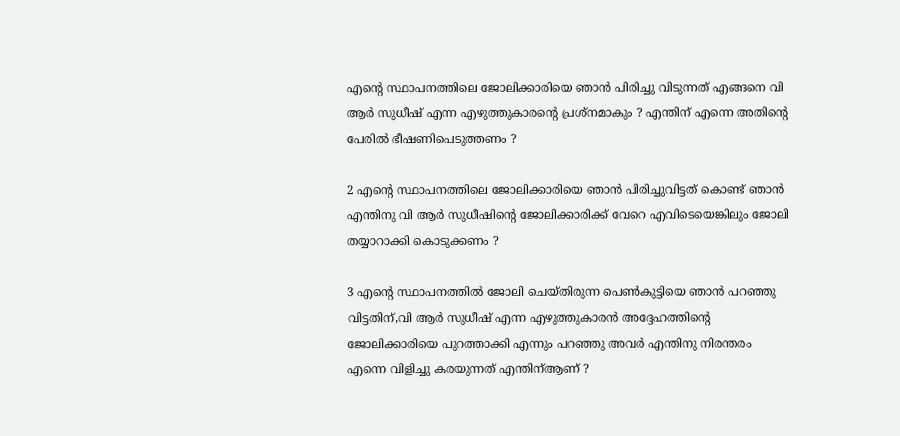എന്റെ സ്ഥാപനത്തിലെ ജോലിക്കാരിയെ ഞാന്‍ പിരിച്ചു വിടുന്നത് എങ്ങനെ വി ആര്‍ സുധീഷ് എന്ന എഴുത്തുകാരന്റെ പ്രശ്നമാകും ? എന്തിന് എന്നെ അതിന്റെ പേരില്‍ ഭീഷണിപെടുത്തണം ?

2 എന്റെ സ്ഥാപനത്തിലെ ജോലിക്കാരിയെ ഞാന്‍ പിരിച്ചുവിട്ടത് കൊണ്ട് ഞാന്‍ എന്തിനു വി ആര്‍ സുധീഷിന്റെ ജോലിക്കാരിക്ക് വേറെ എവിടെയെങ്കിലും ജോലി തയ്യാറാക്കി കൊടുക്കണം ?

3 എന്റെ സ്ഥാപനത്തില്‍ ജോലി ചെയ്തിരുന്ന പെണ്‍കുട്ടിയെ ഞാന്‍ പറഞ്ഞു വിട്ടതിന്,വി ആര്‍ സുധീഷ് എന്ന എഴുത്തുകാരന്‍ അദ്ദേഹത്തിന്റെ ജോലിക്കാരിയെ പുറത്താക്കി എന്നും പറഞ്ഞു അവര്‍ എന്തിനു നിരന്തരം എന്നെ വിളിച്ചു കരയുന്നത് എന്തിന്ആണ് ?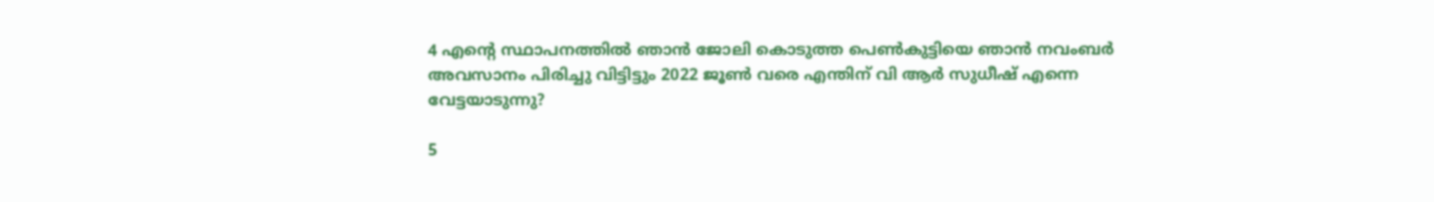4 എന്റെ സ്ഥാപനത്തില്‍ ഞാന്‍ ജോലി കൊടുത്ത പെണ്‍കുട്ടിയെ ഞാന്‍ നവംബര്‍ അവസാനം പിരിച്ചു വിട്ടിട്ടും 2022 ജൂണ്‍ വരെ എന്തിന് വി ആര്‍ സുധീഷ് എന്നെ വേട്ടയാടുന്നു?

5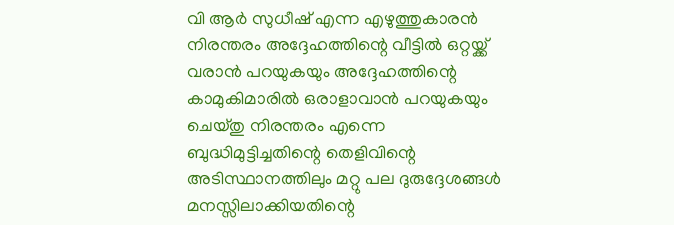വി ആര്‍ സുധീഷ് എന്ന എഴുത്തുകാരന്‍ നിരന്തരം അദ്ദേഹത്തിന്റെ വീട്ടില്‍ ഒറ്റയ്ക്ക് വരാന്‍ പറയുകയും അദ്ദേഹത്തിന്റെ കാമുകിമാരില്‍ ഒരാളാവാന്‍ പറയുകയും ചെയ്തു നിരന്തരം എന്നെ ബുദ്ധിമുട്ടിച്ചതിന്റെ തെളിവിന്റെ അടിസ്ഥാനത്തിലും മറ്റു പല ദുരുദ്ദേശങ്ങള്‍ മനസ്സിലാക്കിയതിന്റെ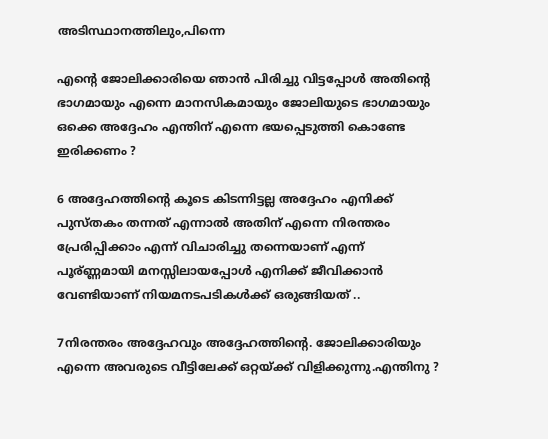അടിസ്ഥാനത്തിലും,പിന്നെ

എന്റെ ജോലിക്കാരിയെ ഞാന്‍ പിരിച്ചു വിട്ടപ്പോള്‍ അതിന്റെ ഭാഗമായും എന്നെ മാനസികമായും ജോലിയുടെ ഭാഗമായും ഒക്കെ അദ്ദേഹം എന്തിന് എന്നെ ഭയപ്പെടുത്തി കൊണ്ടേ ഇരിക്കണം ?

6 അദ്ദേഹത്തിന്റെ കൂടെ കിടന്നിട്ടല്ല അദ്ദേഹം എനിക്ക് പുസ്തകം തന്നത് എന്നാല്‍ അതിന് എന്നെ നിരന്തരം പ്രേരിപ്പിക്കാം എന്ന് വിചാരിച്ചു തന്നെയാണ് എന്ന് പൂര്ണ്ണമായി മനസ്സിലായപ്പോള്‍ എനിക്ക് ജീവിക്കാന്‍ വേണ്ടിയാണ് നിയമനടപടികള്‍ക്ക് ഒരുങ്ങിയത് ..

7നിരന്തരം അദ്ദേഹവും അദ്ദേഹത്തിന്റെ. ജോലിക്കാരിയും എന്നെ അവരുടെ വീട്ടിലേക്ക് ഒറ്റയ്ക്ക് വിളിക്കുന്നു.എന്തിനു ?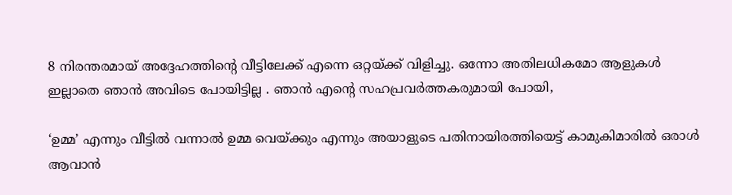8 നിരന്തരമായ്‌ അദ്ദേഹത്തിന്റെ വീട്ടിലേക്ക് എന്നെ ഒറ്റയ്ക്ക് വിളിച്ചു. ഒന്നോ അതിലധികമോ ആളുകള്‍ ഇല്ലാതെ ഞാന്‍ അവിടെ പോയിട്ടില്ല . ഞാന്‍ എന്റെ സഹപ്രവര്‍ത്തകരുമായി പോയി,

‘ഉമ്മ’ എന്നും വീട്ടില്‍ വന്നാല്‍ ഉമ്മ വെയ്ക്കും എന്നും അയാളുടെ പതിനായിരത്തിയെട്ട് കാമുകിമാരില്‍ ഒരാള്‍ ആവാന്‍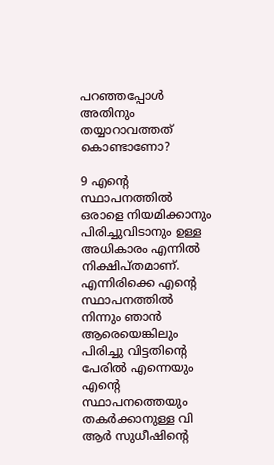പറഞ്ഞപ്പോള്‍ അതിനും തയ്യാറാവത്തത് കൊണ്ടാണോ?

9 എന്റെ സ്ഥാപനത്തില്‍ ഒരാളെ നിയമിക്കാനും പിരിച്ചുവിടാനും ഉള്ള അധികാരം എന്നില്‍ നിക്ഷിപ്തമാണ്. എന്നിരിക്കെ എന്റെ സ്ഥാപനത്തില്‍ നിന്നും ഞാന്‍ ആരെയെങ്കിലും പിരിച്ചു വിട്ടതിന്റെ പേരില്‍ എന്നെയും എന്റെ സ്ഥാപനത്തെയും തകര്‍ക്കാനുള്ള വി ആര്‍ സുധീഷിന്റെ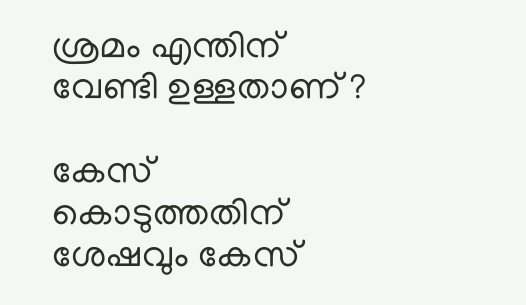ശ്രമം എന്തിന് വേണ്ടി ഉള്ളതാണ് ?

കേസ് കൊടുത്തതിന് ശേഷവും കേസ്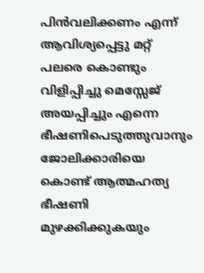പിന്‍വലിക്കണം എന്ന് ആവിശ്യപ്പെട്ടു മറ്റ് പലരെ കൊണ്ടും വിളിപ്പിച്ചു മെസ്സേജ് അയപ്പിച്ചും എന്നെ ഭീഷണിപെടുത്തുവാനും ജോലിക്കാരിയെ കൊണ്ട് ആത്മഹത്യ ഭീഷണി മുഴക്കിക്കുകയും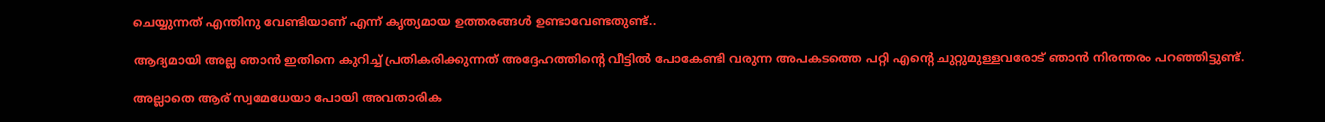ചെയ്യുന്നത് എന്തിനു വേണ്ടിയാണ് എന്ന് കൃത്യമായ ഉത്തരങ്ങള്‍ ഉണ്ടാവേണ്ടതുണ്ട്..

ആദ്യമായി അല്ല ഞാന്‍ ഇതിനെ കുറിച്ച്‌ പ്രതികരിക്കുന്നത് അദ്ദേഹത്തിന്റെ വീട്ടില്‍ പോകേണ്ടി വരുന്ന അപകടത്തെ പറ്റി എന്റെ ചുറ്റുമുള്ളവരോട് ഞാന്‍ നിരന്തരം പറഞ്ഞിട്ടുണ്ട്.

അല്ലാതെ ആര് സ്വമേധേയാ പോയി അവതാരിക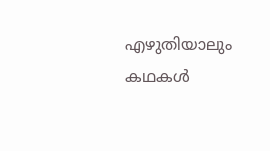എഴുതിയാലും കഥകള്‍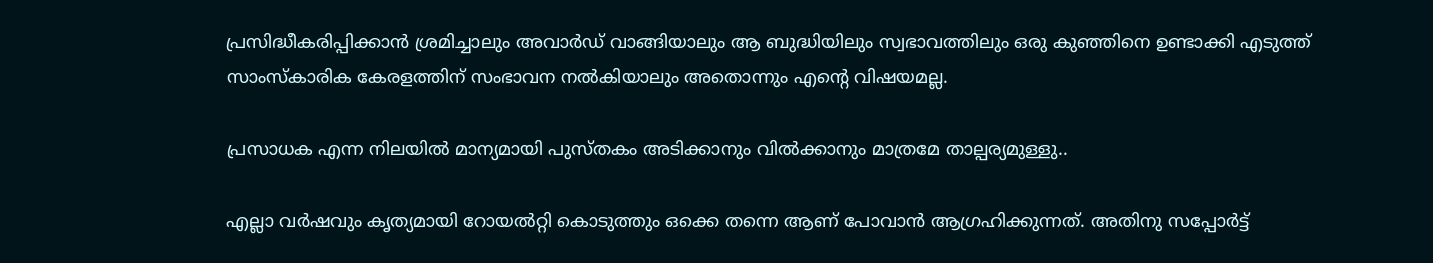പ്രസിദ്ധീകരിപ്പിക്കാന്‍ ശ്രമിച്ചാലും അവാര്‍ഡ് വാങ്ങിയാലും ആ ബുദ്ധിയിലും സ്വഭാവത്തിലും ഒരു കുഞ്ഞിനെ ഉണ്ടാക്കി എടുത്ത് സാംസ്കാരിക കേരളത്തിന് സംഭാവന നല്‍കിയാലും അതൊന്നും എന്റെ വിഷയമല്ല.

പ്രസാധക എന്ന നിലയില്‍ മാന്യമായി പുസ്തകം അടിക്കാനും വില്‍ക്കാനും മാത്രമേ താല്പര്യമുള്ളു..

എല്ലാ വര്‍ഷവും കൃത്യമായി റോയല്‍റ്റി കൊടുത്തും ഒക്കെ തന്നെ ആണ് പോവാന്‍ ആഗ്രഹിക്കുന്നത്. അതിനു സപ്പോര്‍ട്ട്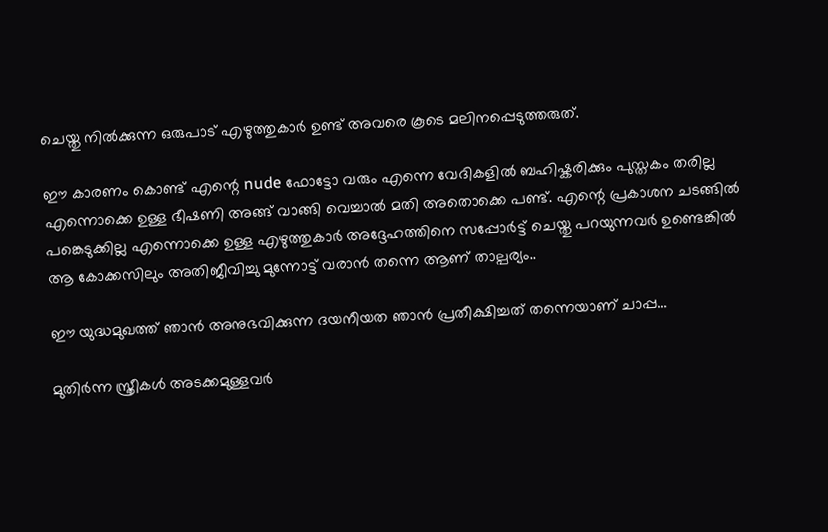ചെയ്തു നില്‍ക്കുന്ന ഒരുപാട് എഴുത്തുകാര്‍ ഉണ്ട് അവരെ കൂടെ മലിനപ്പെടുത്തരുത്.

ഈ കാരണം കൊണ്ട് എന്റെ nude ഫോട്ടോ വരും എന്നെ വേദികളില്‍ ബഹിഷ്കരിക്കും പുസ്തകം തരില്ല എന്നൊക്കെ ഉള്ള ഭീഷണി അങ്ങ് വാങ്ങി വെച്ചാല്‍ മതി അതൊക്കെ പണ്ട്. എന്റെ പ്രകാശന ചടങ്ങില്‍ പങ്കെടുക്കില്ല എന്നൊക്കെ ഉള്ള എഴുത്തുകാര്‍ അദ്ദേഹത്തിനെ സപ്പോര്‍ട്ട് ചെയ്തു പറയുന്നവര്‍ ഉണ്ടെങ്കില്‍ ആ കോക്കസിലും അതിജീവിച്ചു മുന്നോട്ട് വരാന്‍ തന്നെ ആണ് താല്പര്യം..

ഈ യുദ്ധമുഖത്ത് ഞാന്‍ അനുഭവിക്കുന്ന ദയനീയത ഞാന്‍ പ്രതീക്ഷിച്ചത് തന്നെയാണ് ചാപ്പ…

മുതിര്‍ന്ന സ്ത്രീകള്‍ അടക്കമുള്ളവര്‍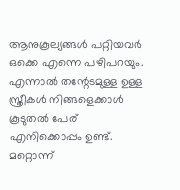ആനുകൂല്യങ്ങള്‍ പറ്റിയവര്‍ ഒക്കെ എന്നെ പഴിപറയും. എന്നാല്‍ തന്റേടമുള്ള ഉള്ള സ്ത്രീകള്‍ നിങ്ങളെക്കാള്‍ കൂടുതല്‍ പേര് എനിക്കൊപ്പം ഉണ്ട്. മറ്റൊന്ന്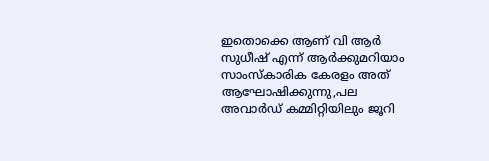ഇതൊക്കെ ആണ് വി ആര്‍ സുധീഷ് എന്ന് ആര്‍ക്കുമറിയാം സാംസ്കാരിക കേരളം അത് ആഘോഷിക്കുന്നു,പല അവാര്‍ഡ് കമ്മിറ്റിയിലും ജൂറി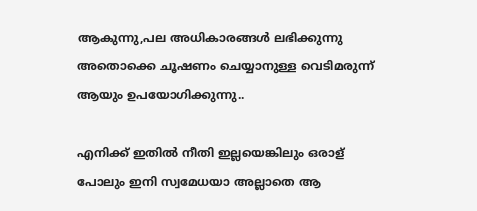ആകുന്നു,പല അധികാരങ്ങള്‍ ലഭിക്കുന്നു അതൊക്കെ ചൂഷണം ചെയ്യാനുള്ള വെടിമരുന്ന് ആയും ഉപയോഗിക്കുന്നു..

എനിക്ക് ഇതില്‍ നീതി ഇല്ലയെങ്കിലും ഒരാള് പോലും ഇനി സ്വമേധയാ അല്ലാതെ ആ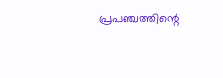പ്രപഞ്ചത്തിന്റെ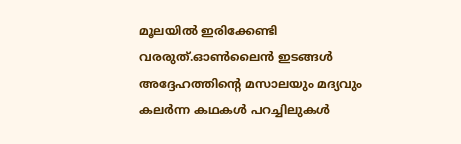മൂലയില്‍ ഇരിക്കേണ്ടി വരരുത്.ഓണ്‍ലൈന്‍ ഇടങ്ങള്‍ അദ്ദേഹത്തിന്റെ മസാലയും മദ്യവും കലര്‍ന്ന കഥകള്‍ പറച്ചിലുകള്‍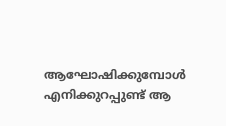ആഘോഷിക്കുമ്പോള്‍ എനിക്കുറപ്പുണ്ട് ആ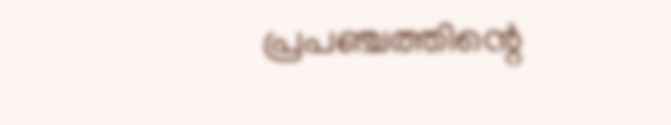പ്രപഞ്ചത്തിന്റെ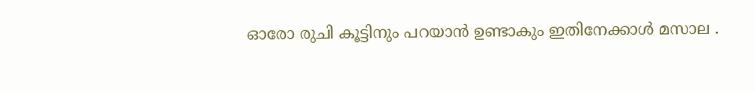ഓരോ രുചി കൂട്ടിനും പറയാന്‍ ഉണ്ടാകും ഇതിനേക്കാള്‍ മസാല .